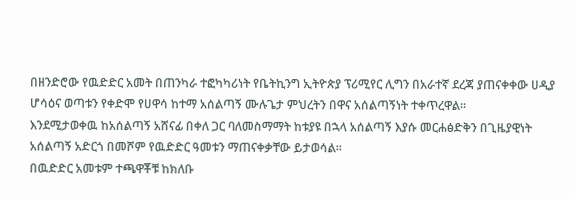በዘንድሮው የዉድድር አመት በጠንካራ ተፎካካሪነት የቤትኪንግ ኢትዮጵያ ፕሪሚየር ሊግን በአራተኛ ደረጃ ያጠናቀቀው ሀዲያ ሆሳዕና ወጣቱን የቀድሞ የሀዋሳ ከተማ አሰልጣኝ ሙሉጌታ ምህረትን በዋና አሰልጣኝነት ተቀጥረዋል።
እንደሚታወቀዉ ከአሰልጣኝ አሸናፊ በቀለ ጋር ባለመስማማት ከቱያዩ በኋላ አሰልጣኝ እያሱ መርሐፅድቅን በጊዜያዊነት አሰልጣኝ አድርጎ በመሾም የዉድድር ዓመቱን ማጠናቀቃቸው ይታወሳል።
በዉድድር አመቱም ተጫዋቾቹ ከክለቡ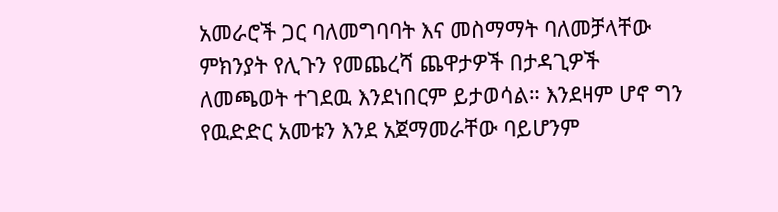አመራሮች ጋር ባለመግባባት እና መስማማት ባለመቻላቸው ምክንያት የሊጉን የመጨረሻ ጨዋታዎች በታዳጊዎች ለመጫወት ተገደዉ እንደነበርም ይታወሳል። እንደዛም ሆኖ ግን የዉድድር አመቱን እንደ አጀማመራቸው ባይሆንም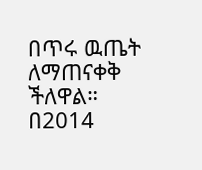በጥሩ ዉጤት ለማጠናቀቅ ችለዋል።
በ2014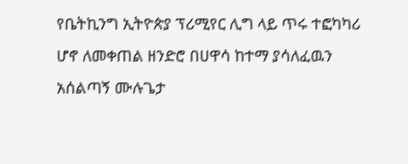የቤትኪንግ ኢትዮጵያ ፕሪሚየር ሊግ ላይ ጥሩ ተፎካካሪ ሆኖ ለመቀጠል ዘንድሮ በሀዋሳ ከተማ ያሳለፈዉን አሰልጣኝ ሙሉጌታ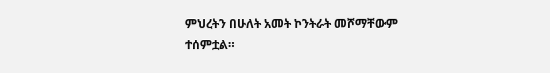ምህረትን በሁለት አመት ኮንትራት መሾማቸውም ተሰምቷል።